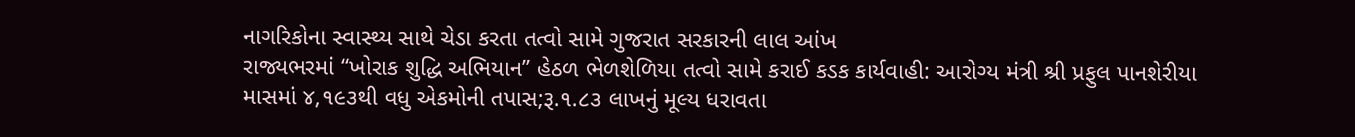નાગરિકોના સ્વાસ્થ્ય સાથે ચેડા કરતા તત્વો સામે ગુજરાત સરકારની લાલ આંખ
રાજ્યભરમાં “ખોરાક શુદ્ધિ અભિયાન” હેઠળ ભેળશેળિયા તત્વો સામે કરાઈ કડક કાર્યવાહી: આરોગ્ય મંત્રી શ્રી પ્રફુલ પાનશેરીયા
માસમાં ૪,૧૯૩થી વધુ એકમોની તપાસ;રૂ.૧.૮૩ લાખનું મૂલ્ય ધરાવતા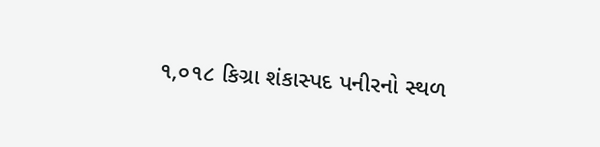૧,૦૧૮ કિગ્રા શંકાસ્પદ પનીરનો સ્થળ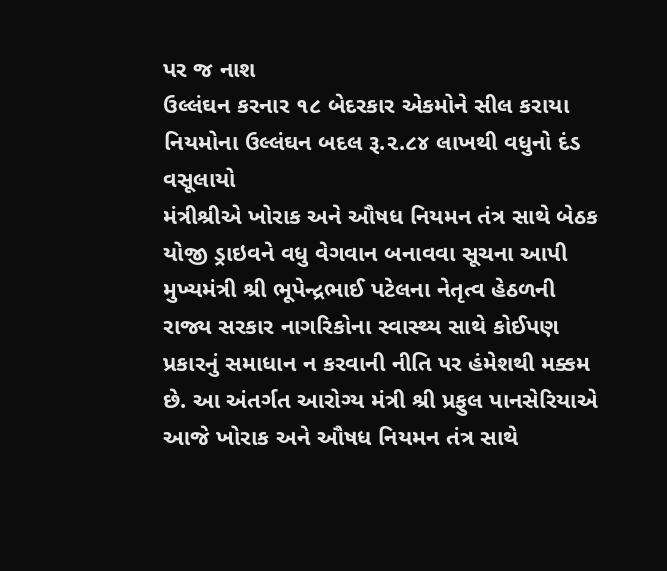પર જ નાશ
ઉલ્લંઘન કરનાર ૧૮ બેદરકાર એકમોને સીલ કરાયા
નિયમોના ઉલ્લંઘન બદલ રૂ.૨.૮૪ લાખથી વધુનો દંડ વસૂલાયો
મંત્રીશ્રીએ ખોરાક અને ઔષધ નિયમન તંત્ર સાથે બેઠક યોજી ડ્રાઇવને વધુ વેગવાન બનાવવા સૂચના આપી
મુખ્યમંત્રી શ્રી ભૂપેન્દ્રભાઈ પટેલના નેતૃત્વ હેઠળની રાજ્ય સરકાર નાગરિકોના સ્વાસ્થ્ય સાથે કોઈપણ પ્રકારનું સમાધાન ન કરવાની નીતિ પર હંમેશથી મક્કમ છે. આ અંતર્ગત આરોગ્ય મંત્રી શ્રી પ્રફુલ પાનસેરિયાએ આજે ખોરાક અને ઔષધ નિયમન તંત્ર સાથે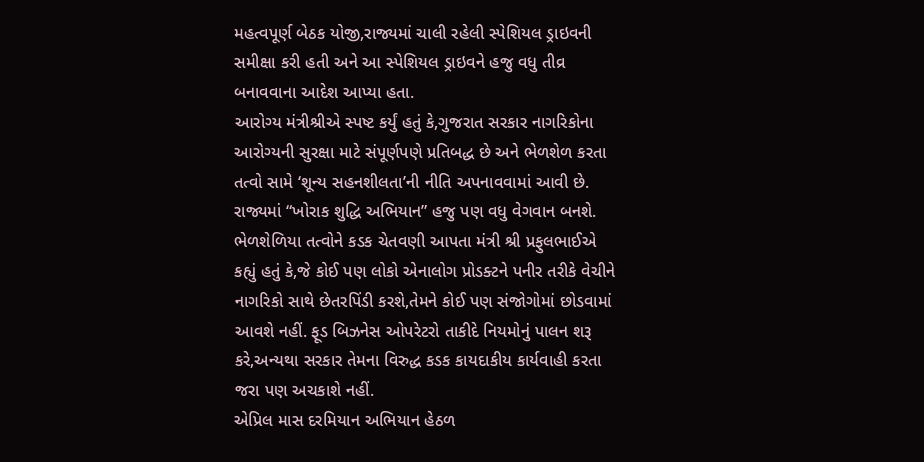મહત્વપૂર્ણ બેઠક યોજી,રાજ્યમાં ચાલી રહેલી સ્પેશિયલ ડ્રાઇવની સમીક્ષા કરી હતી અને આ સ્પેશિયલ ડ્રાઇવને હજુ વધુ તીવ્ર બનાવવાના આદેશ આપ્યા હતા.
આરોગ્ય મંત્રીશ્રીએ સ્પષ્ટ કર્યું હતું કે,ગુજરાત સરકાર નાગરિકોના આરોગ્યની સુરક્ષા માટે સંપૂર્ણપણે પ્રતિબદ્ધ છે અને ભેળશેળ કરતા તત્વો સામે ‘શૂન્ય સહનશીલતા’ની નીતિ અપનાવવામાં આવી છે. રાજ્યમાં “ખોરાક શુદ્ધિ અભિયાન” હજુ પણ વધુ વેગવાન બનશે.
ભેળશેળિયા તત્વોને કડક ચેતવણી આપતા મંત્રી શ્રી પ્રફુલભાઈએ કહ્યું હતું કે,જે કોઈ પણ લોકો એનાલોગ પ્રોડક્ટને પનીર તરીકે વેચીને નાગરિકો સાથે છેતરપિંડી કરશે,તેમને કોઈ પણ સંજોગોમાં છોડવામાં આવશે નહીં. ફૂડ બિઝનેસ ઓપરેટરો તાકીદે નિયમોનું પાલન શરૂ કરે,અન્યથા સરકાર તેમના વિરુદ્ધ કડક કાયદાકીય કાર્યવાહી કરતા જરા પણ અચકાશે નહીં.
એપ્રિલ માસ દરમિયાન અભિયાન હેઠળ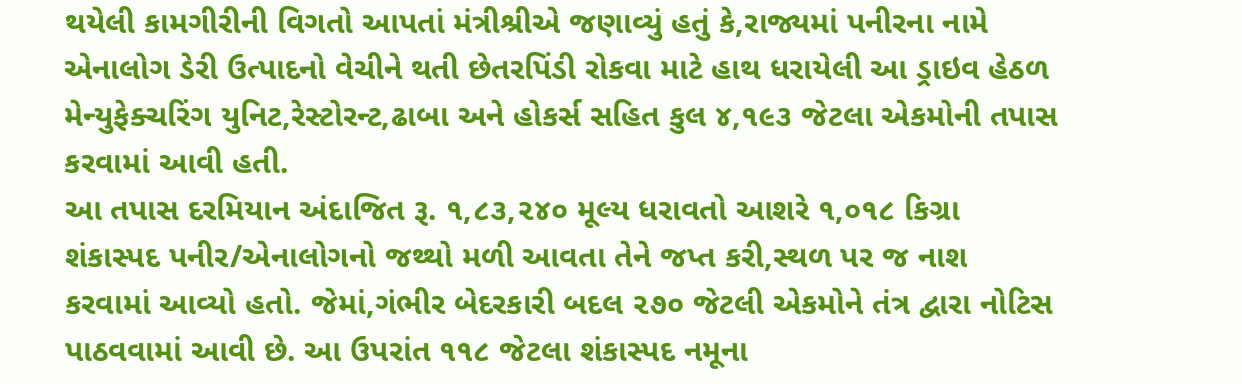થયેલી કામગીરીની વિગતો આપતાં મંત્રીશ્રીએ જણાવ્યું હતું કે,રાજ્યમાં પનીરના નામે એનાલોગ ડેરી ઉત્પાદનો વેચીને થતી છેતરપિંડી રોકવા માટે હાથ ધરાયેલી આ ડ્રાઇવ હેઠળ મેન્યુફેક્ચરિંગ યુનિટ,રેસ્ટોરન્ટ,ઢાબા અને હોકર્સ સહિત કુલ ૪,૧૯૩ જેટલા એકમોની તપાસ કરવામાં આવી હતી.
આ તપાસ દરમિયાન અંદાજિત રૂ. ૧,૮૩,૨૪૦ મૂલ્ય ધરાવતો આશરે ૧,૦૧૮ કિગ્રા શંકાસ્પદ પનીર/એનાલોગનો જથ્થો મળી આવતા તેને જપ્ત કરી,સ્થળ પર જ નાશ કરવામાં આવ્યો હતો. જેમાં,ગંભીર બેદરકારી બદલ ૨૭૦ જેટલી એકમોને તંત્ર દ્વારા નોટિસ પાઠવવામાં આવી છે. આ ઉપરાંત ૧૧૮ જેટલા શંકાસ્પદ નમૂના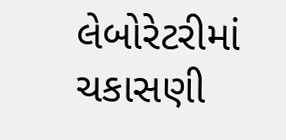લેબોરેટરીમાં ચકાસણી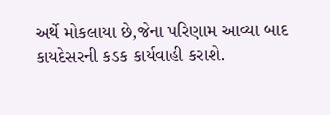અર્થે મોકલાયા છે,જેના પરિણામ આવ્યા બાદ કાયદેસરની કડક કાર્યવાહી કરાશે.